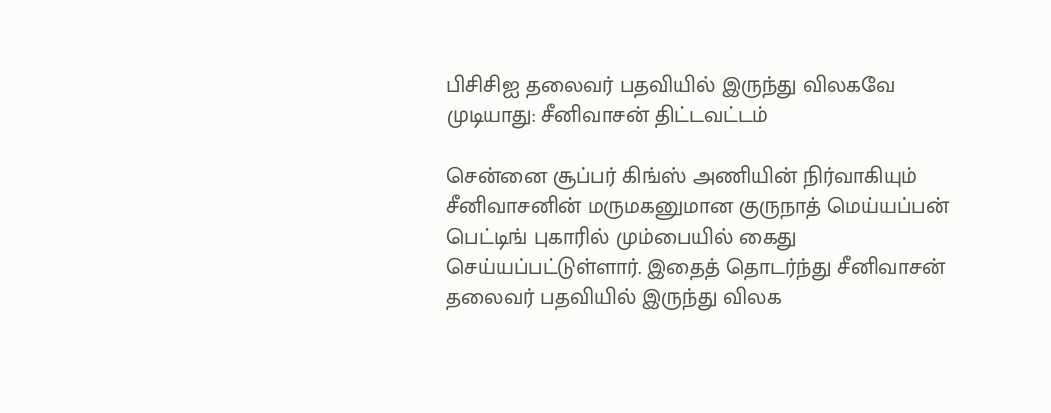பிசிசிஐ தலைவர் பதவியில் இருந்து விலகவே முடியாது: சீனிவாசன் திட்டவட்டம்

சென்னை சூப்பர் கிங்ஸ் அணியின் நிர்வாகியும் சீனிவாசனின் மருமகனுமான குருநாத் மெய்யப்பன் பெட்டிங் புகாரில் மும்பையில் கைது செய்யப்பட்டுள்ளார். இதைத் தொடர்ந்து சீனிவாசன் தலைவர் பதவியில் இருந்து விலக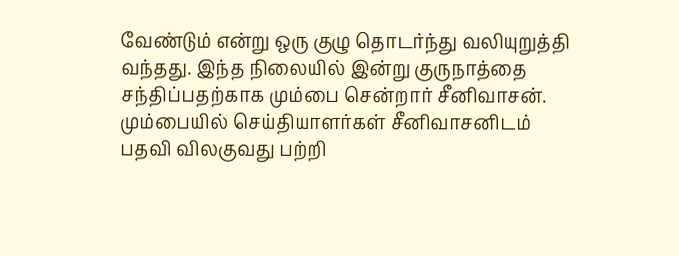வேண்டும் என்று ஒரு குழு தொடர்ந்து வலியுறுத்தி வந்தது. இந்த நிலையில் இன்று குருநாத்தை சந்திப்பதற்காக மும்பை சென்றார் சீனிவாசன்.
மும்பையில் செய்தியாளர்கள் சீனிவாசனிடம் பதவி விலகுவது பற்றி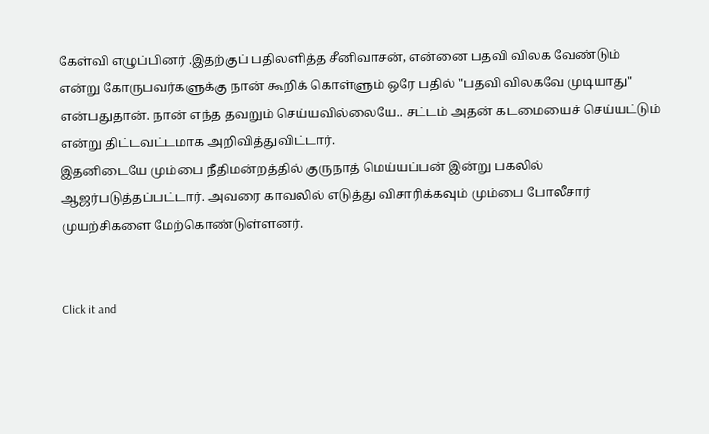கேள்வி எழுப்பினர் .இதற்குப் பதிலளித்த சீனிவாசன், என்னை பதவி விலக வேண்டும் என்று கோருபவர்களுக்கு நான் கூறிக் கொள்ளும் ஒரே பதில் "பதவி விலகவே முடியாது" என்பதுதான். நான் எந்த தவறும் செய்யவில்லையே.. சட்டம் அதன் கடமையைச் செய்யட்டும் என்று திட்டவட்டமாக அறிவித்துவிட்டார்.
இதனிடையே மும்பை நீதிமன்றத்தில் குருநாத் மெய்யப்பன் இன்று பகலில் ஆஜர்படுத்தப்பட்டார். அவரை காவலில் எடுத்து விசாரிக்கவும் மும்பை போலீசார் முயற்சிகளை மேற்கொண்டுள்ளனர்.


Click it and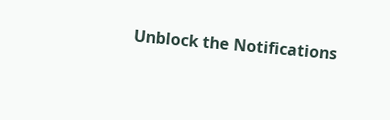Unblock the Notifications